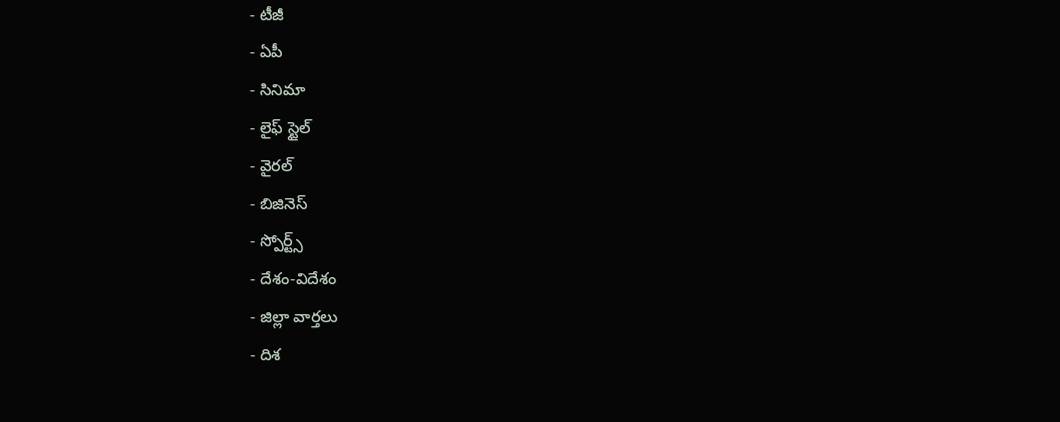- టీజీ
- ఏపీ
- సినిమా
- లైఫ్ స్టైల్
- వైరల్
- బిజినెస్
- స్పోర్ట్స్
- దేశం-విదేశం
- జిల్లా వార్తలు
- దిశ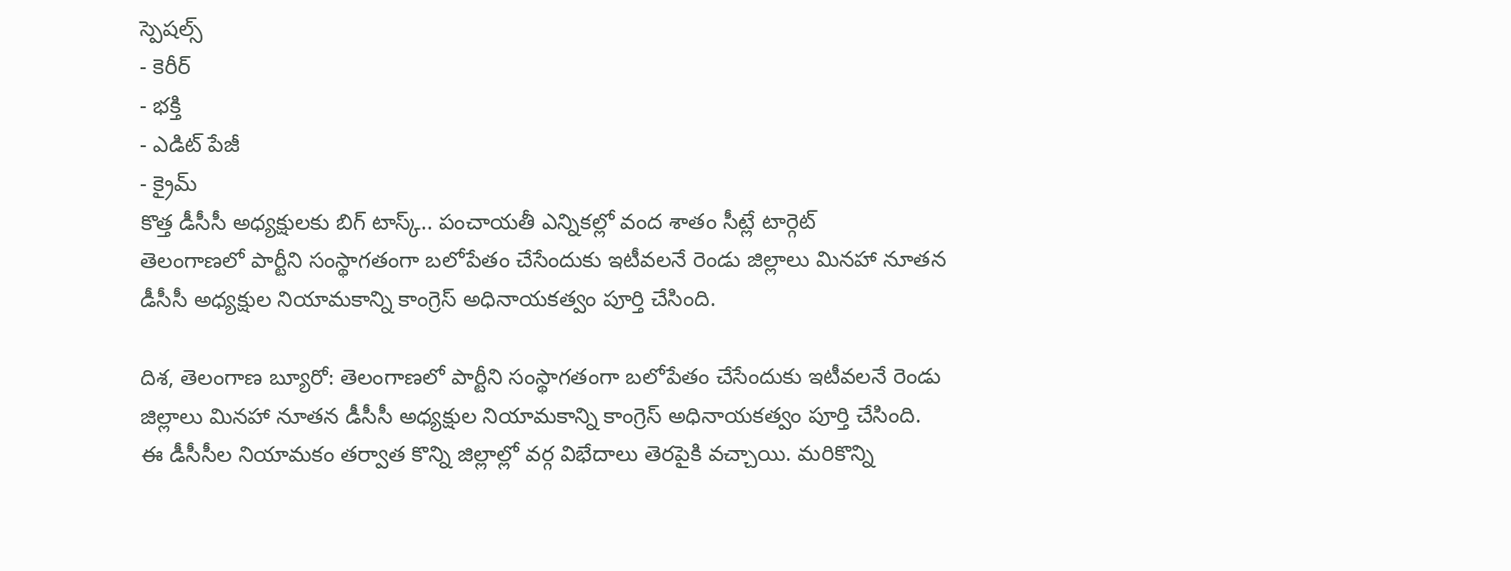స్పెషల్స్
- కెరీర్
- భక్తి
- ఎడిట్ పేజీ
- క్రైమ్
కొత్త డీసీసీ అధ్యక్షులకు బిగ్ టాస్క్.. పంచాయతీ ఎన్నికల్లో వంద శాతం సీట్లే టార్గెట్
తెలంగాణలో పార్టీని సంస్థాగతంగా బలోపేతం చేసేందుకు ఇటీవలనే రెండు జిల్లాలు మినహా నూతన డీసీసీ అధ్యక్షుల నియామకాన్ని కాంగ్రెస్ అధినాయకత్వం పూర్తి చేసింది.

దిశ, తెలంగాణ బ్యూరో: తెలంగాణలో పార్టీని సంస్థాగతంగా బలోపేతం చేసేందుకు ఇటీవలనే రెండు జిల్లాలు మినహా నూతన డీసీసీ అధ్యక్షుల నియామకాన్ని కాంగ్రెస్ అధినాయకత్వం పూర్తి చేసింది. ఈ డీసీసీల నియామకం తర్వాత కొన్ని జిల్లాల్లో వర్గ విభేదాలు తెరపైకి వచ్చాయి. మరికొన్ని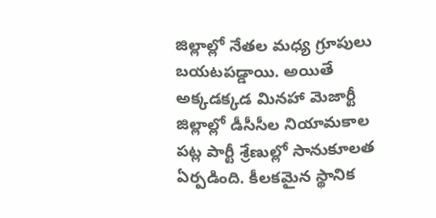జిల్లాల్లో నేతల మధ్య గ్రూపులు బయటపడ్డాయి. అయితే అక్కడక్కడ మినహా మెజార్టీ జిల్లాల్లో డీసీసీల నియామకాల పట్ల పార్టీ శ్రేణుల్లో సానుకూలత ఏర్పడింది. కీలకమైన స్థానిక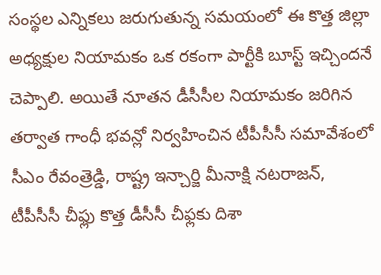సంస్థల ఎన్నికలు జరుగుతున్న సమయంలో ఈ కొత్త జిల్లా అధ్యక్షుల నియామకం ఒక రకంగా పార్టీకి బూస్ట్ ఇచ్చిందనే చెప్పాలి. అయితే నూతన డీసీసీల నియామకం జరిగిన తర్వాత గాంధీ భవన్లో నిర్వహించిన టీపీసీసీ సమావేశంలో సీఎం రేవంత్రెడ్డి, రాష్ట్ర ఇన్చార్జి మీనాక్షి నటరాజన్, టీపీసీసీ చీఫ్లు కొత్త డీసీసీ చీఫ్లకు దిశా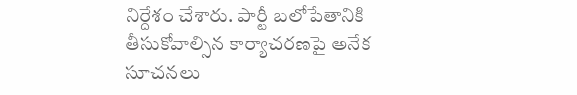నిర్దేశం చేశారు. పార్టీ బలోపేతానికి తీసుకోవాల్సిన కార్యాచరణపై అనేక సూచనలు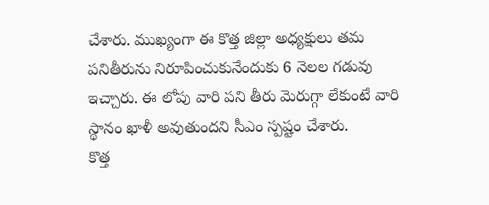చేశారు. ముఖ్యంగా ఈ కొత్త జిల్లా అధ్యక్షులు తమ పనితీరును నిరూపించుకునేందుకు 6 నెలల గడువు ఇచ్చారు. ఈ లోపు వారి పని తీరు మెరుగ్గా లేకుంటే వారి స్థానం ఖాళీ అవుతుందని సీఎం స్పష్టం చేశారు.
కొత్త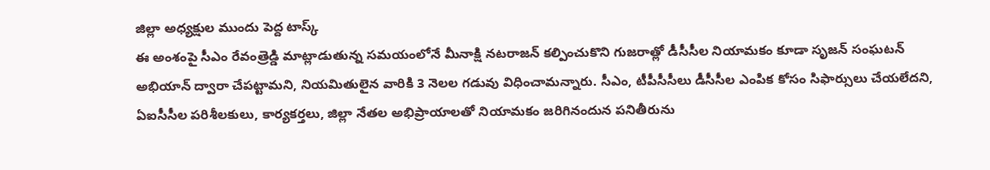జిల్లా అధ్యక్షుల ముందు పెద్ద టాస్క్
ఈ అంశంపై సీఎం రేవంత్రెడ్డి మాట్లాడుతున్న సమయంలోనే మీనాక్షి నటరాజన్ కల్పించుకొని గుజరాత్లో డీసీసీల నియామకం కూడా సృజన్ సంఘటన్ అభియాన్ ద్వారా చేపట్టామని, నియమితులైన వారికి 3 నెలల గడువు విధించామన్నారు. సీఎం, టీపీసీసీలు డీసీసీల ఎంపిక కోసం సిఫార్సులు చేయలేదని, ఏఐసీసీల పరిశీలకులు, కార్యకర్తలు, జిల్లా నేతల అభిప్రాయాలతో నియామకం జరిగినందున పనితీరును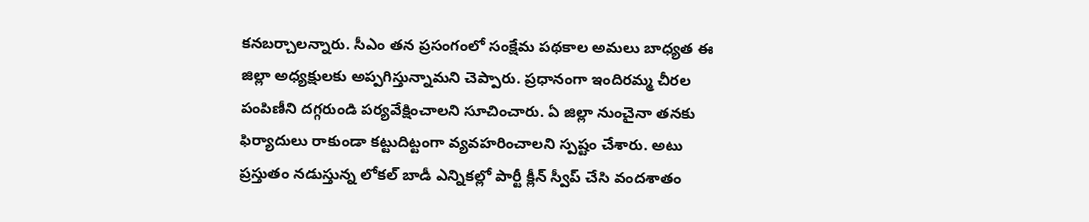కనబర్చాలన్నారు. సీఎం తన ప్రసంగంలో సంక్షేమ పథకాల అమలు బాధ్యత ఈ జిల్లా అధ్యక్షులకు అప్పగిస్తున్నామని చెప్పారు. ప్రధానంగా ఇందిరమ్మ చీరల పంపిణీని దగ్గరుండి పర్యవేక్షించాలని సూచించారు. ఏ జిల్లా నుంచైనా తనకు ఫిర్యాదులు రాకుండా కట్టుదిట్టంగా వ్యవహరించాలని స్పష్టం చేశారు. అటు ప్రస్తుతం నడుస్తున్న లోకల్ బాడీ ఎన్నికల్లో పార్టీ క్లీన్ స్వీప్ చేసి వందశాతం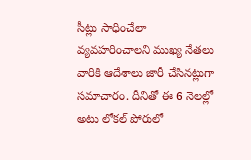సీట్లు సాధించేలా వ్యవహరించాలని ముఖ్య నేతలు వారికి ఆదేశాలు జారీ చేసినట్లుగా సమాచారం. దీనితో ఈ 6 నెలల్లో అటు లోకల్ పోరులో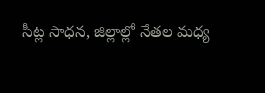సీట్ల సాధన, జిల్లాల్లో నేతల మధ్య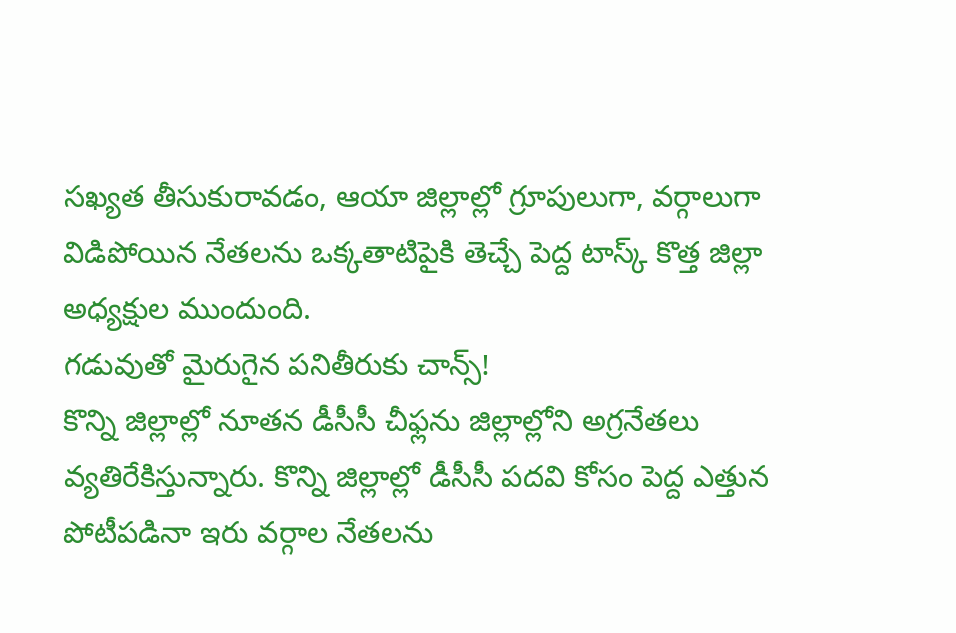సఖ్యత తీసుకురావడం, ఆయా జిల్లాల్లో గ్రూపులుగా, వర్గాలుగా విడిపోయిన నేతలను ఒక్కతాటిపైకి తెచ్చే పెద్ద టాస్క్ కొత్త జిల్లా అధ్యక్షుల ముందుంది.
గడువుతో మైరుగైన పనితీరుకు చాన్స్!
కొన్ని జిల్లాల్లో నూతన డీసీసీ చీఫ్లను జిల్లాల్లోని అగ్రనేతలు వ్యతిరేకిస్తున్నారు. కొన్ని జిల్లాల్లో డీసీసీ పదవి కోసం పెద్ద ఎత్తున పోటీపడినా ఇరు వర్గాల నేతలను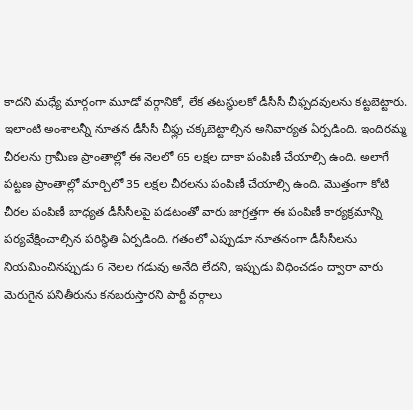కాదని మధ్యే మార్గంగా మూడో వర్గానికో, లేక తటస్థులకో డీసీసీ చీఫ్పదవులను కట్టబెట్టారు. ఇలాంటి అంశాలన్నీ నూతన డీసీసీ చీఫ్లు చక్కబెట్టాల్సిన అనివార్యత ఏర్పడింది. ఇందిరమ్మ చీరలను గ్రామీణ ప్రాంతాల్లో ఈ నెలలో 65 లక్షల దాకా పంపిణీ చేయాల్సి ఉంది. అలాగే పట్టణ ప్రాంతాల్లో మార్చిలో 35 లక్షల చీరలను పంపిణీ చేయాల్సి ఉంది. మొత్తంగా కోటి చీరల పంపిణీ బాధ్యత డీసీసీలపై పడటంతో వారు జాగ్రత్తగా ఈ పంపిణీ కార్యక్రమాన్ని పర్యవేక్షించాల్సిన పరిస్థితి ఏర్పడింది. గతంలో ఎప్పుడూ నూతనంగా డీసీసీలను నియమించినప్పుడు 6 నెలల గడువు అనేది లేదని, ఇప్పుడు విధించడం ద్వారా వారు మెరుగైన పనితీరును కనబరుస్తారని పార్టీ వర్గాలు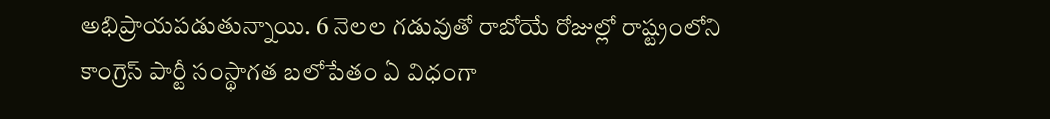అభిప్రాయపడుతున్నాయి. 6 నెలల గడువుతో రాబోయే రోజుల్లో రాష్ట్రంలోని కాంగ్రెస్ పార్టీ సంస్థాగత బలోపేతం ఏ విధంగా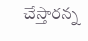చేస్తారన్న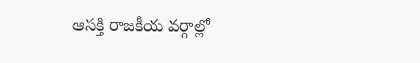ఆసక్తి రాజకీయ వర్గాల్లో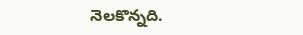నెలకొన్నది.